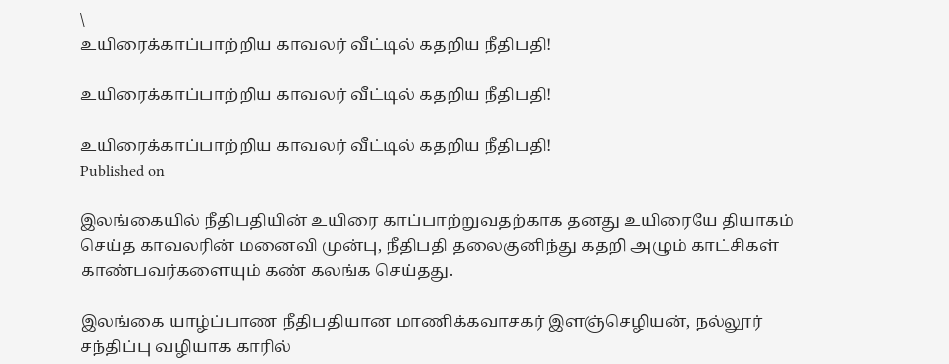\
உயிரைக்காப்பாற்றிய காவலர் வீட்டில் கதறிய நீதிபதி!

உயிரைக்காப்பாற்றிய காவலர் வீட்டில் கதறிய நீதிபதி!

உயிரைக்காப்பாற்றிய காவலர் வீட்டில் கதறிய நீதிபதி!
Published on

இலங்கையில் நீதிபதியின் உயிரை காப்பாற்றுவதற்காக தனது உயிரையே தியாகம் செய்த காவலரின் மனைவி முன்பு, நீதிபதி தலைகுனிந்து கதறி அழும் காட்சிகள் காண்பவர்களையும் கண் கலங்க செய்தது.

இலங்கை யாழ்ப்பாண நீதிபதியான மாணிக்‍கவாசகர் இளஞ்செழியன், நல்லூர் சந்திப்பு வழியாக காரில்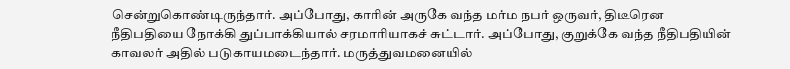சென்றுகொண்டிருந்தார். அப்போது, காரின் அருகே வந்த மர்ம நபர் ஒருவர், திடீரென நீதிபதியை நோக்‍கி துப்பாக்‍கியால் சரமாரியாகச் சுட்டார். அப்போது, குறுக்‍கே வந்த நீதிபதியின் காவலர் அதில் படுகாயமடைந்தார். மருத்துவமனையில்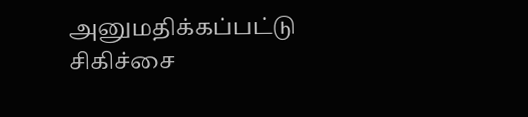அனுமதிக்கப்பட்டு சிகிச்சை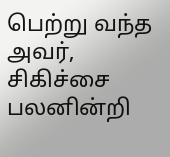பெற்று வந்த அவர், சிகிச்சை பலனின்றி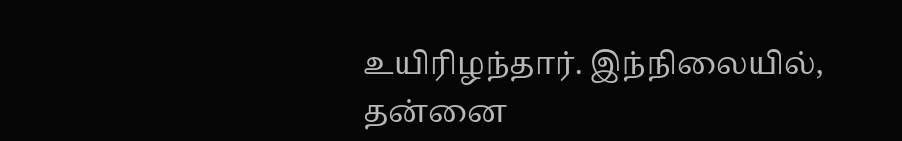உயிரிழந்தார். இந்நிலையில், தன்னை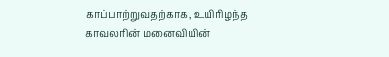காப்பாற்றுவதற்காக, உயிரிழந்த காவலரின் மனைவியின்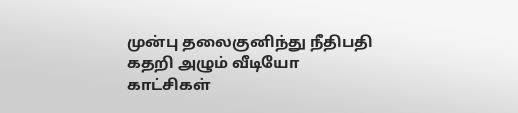முன்பு தலைகுனிந்து நீதிபதி கதறி அழும் வீடியோ காட்சிகள்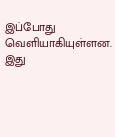இப்போது வெளியாகியுள்ளன. இது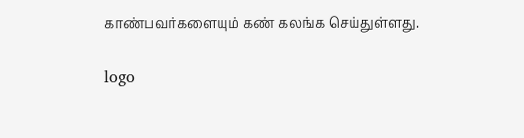காண்பவர்களையும் கண் கலங்க செய்துள்ளது.

logo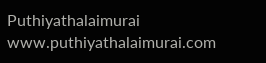Puthiyathalaimurai
www.puthiyathalaimurai.com